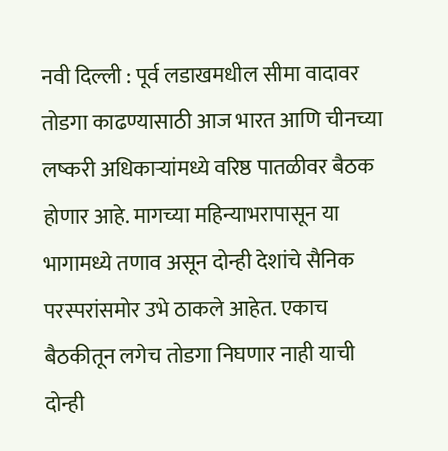नवी दिल्ली : पूर्व लडाखमधील सीमा वादावर तोडगा काढण्यासाठी आज भारत आणि चीनच्या लष्करी अधिकाऱ्यांमध्ये वरिष्ठ पातळीवर बैठक होणार आहे. मागच्या महिन्याभरापासून या भागामध्ये तणाव असून दोन्ही देशांचे सैनिक परस्परांसमोर उभे ठाकले आहेत. एकाच बैठकीतून लगेच तोडगा निघणार नाही याची दोन्ही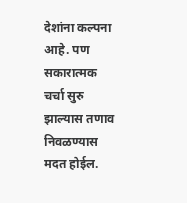देशांना कल्पना आहे. पण सकारात्मक चर्चा सुरु झाल्यास तणाव निवळण्यास मदत होईल.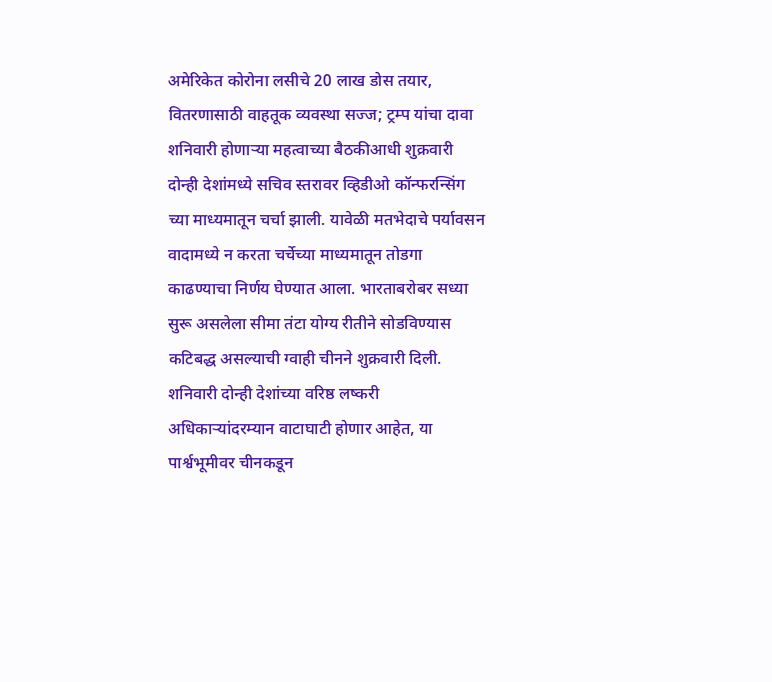अमेरिकेत कोरोना लसीचे 20 लाख डोस तयार, वितरणासाठी वाहतूक व्यवस्था सज्ज; ट्रम्प यांचा दावा
शनिवारी होणाऱ्या महत्वाच्या बैठकीआधी शुक्रवारी दोन्ही देशांमध्ये सचिव स्तरावर व्हिडीओ कॉन्फरन्सिंग च्या माध्यमातून चर्चा झाली. यावेळी मतभेदाचे पर्यावसन वादामध्ये न करता चर्चेच्या माध्यमातून तोडगा काढण्याचा निर्णय घेण्यात आला. भारताबरोबर सध्या सुरू असलेला सीमा तंटा योग्य रीतीने सोडविण्यास कटिबद्ध असल्याची ग्वाही चीनने शुक्रवारी दिली. शनिवारी दोन्ही देशांच्या वरिष्ठ लष्करी अधिकाऱ्यांदरम्यान वाटाघाटी होणार आहेत, या पार्श्वभूमीवर चीनकडून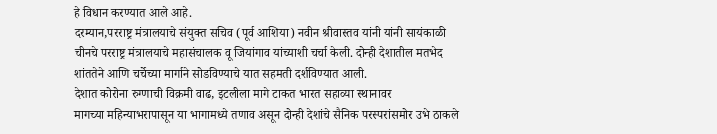हे विधान करण्यात आले आहे.
दरम्यान,परराष्ट्र मंत्रालयाचे संयुक्त सचिव (पूर्व आशिया) नवीन श्रीवास्तव यांनी यांनी सायंकाळी चीनचे परराष्ट्र मंत्रालयाचे महासंचालक वू जियांगाव यांच्याशी चर्चा केली. दोन्ही देशातील मतभेद शांततेने आणि चर्चेच्या मार्गाने सोडविण्याचे यात सहमती दर्शविण्यात आली.
देशात कोरोना रुग्णाची विक्रमी वाढ, इटलीला मागे टाकत भारत सहाव्या स्थानावर
मागच्या महिन्याभरापासून या भागामध्ये तणाव असून दोन्ही देशांचे सैनिक परस्परांसमोर उभे ठाकले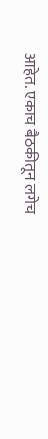आहेत. एकाच बैठकीतून लगेच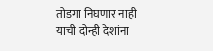तोडगा निघणार नाही याची दोन्ही देशांना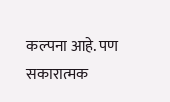कल्पना आहे. पण सकारात्मक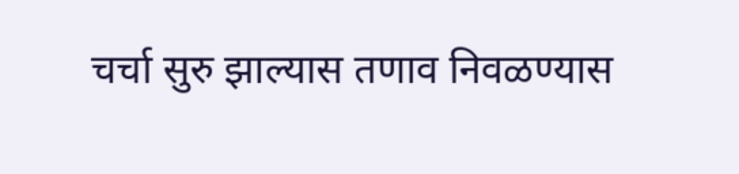चर्चा सुरु झाल्यास तणाव निवळण्यास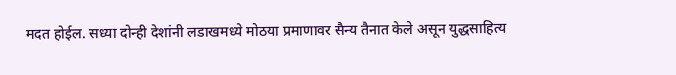मदत होईल. सध्या दोन्ही देशांनी लडाखमध्ये मोठया प्रमाणावर सैन्य तैनात केले असून युद्धसाहित्य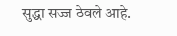सुद्धा सज्ज ठेवले आहे.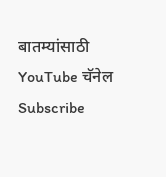बातम्यांसाठी YouTube चॅनेल Subscribe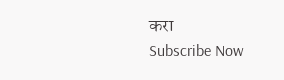करा
Subscribe Now